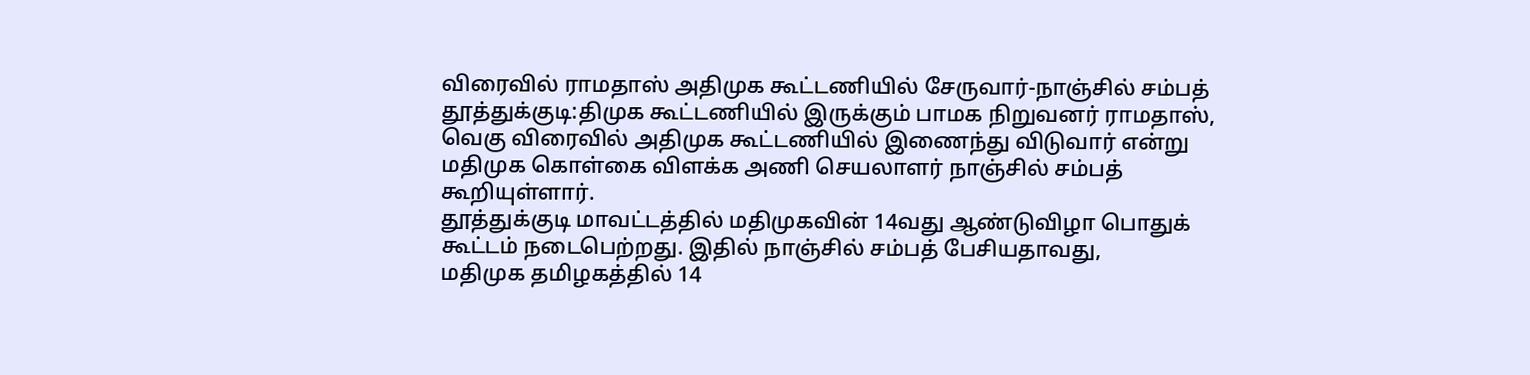விரைவில் ராமதாஸ் அதிமுக கூட்டணியில் சேருவார்-நாஞ்சில் சம்பத்
தூத்துக்குடி:திமுக கூட்டணியில் இருக்கும் பாமக நிறுவனர் ராமதாஸ், வெகு விரைவில் அதிமுக கூட்டணியில் இணைந்து விடுவார் என்று மதிமுக கொள்கை விளக்க அணி செயலாளர் நாஞ்சில் சம்பத் கூறியுள்ளார்.
தூத்துக்குடி மாவட்டத்தில் மதிமுகவின் 14வது ஆண்டுவிழா பொதுக் கூட்டம் நடைபெற்றது. இதில் நாஞ்சில் சம்பத் பேசியதாவது,
மதிமுக தமிழகத்தில் 14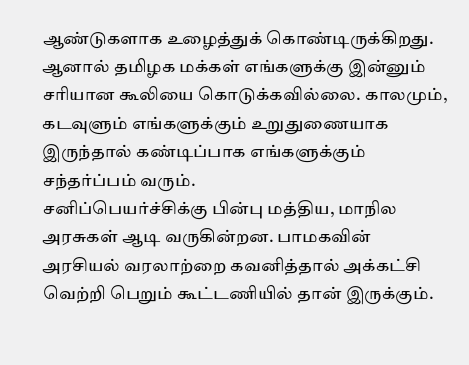ஆண்டுகளாக உழைத்துக் கொண்டிருக்கிறது. ஆனால் தமிழக மக்கள் எங்களுக்கு இன்னும் சரியான கூலியை கொடுக்கவில்லை. காலமும், கடவுளும் எங்களுக்கும் உறுதுணையாக இருந்தால் கண்டிப்பாக எங்களுக்கும் சந்தர்ப்பம் வரும்.
சனிப்பெயர்ச்சிக்கு பின்பு மத்திய, மாநில அரசுகள் ஆடி வருகின்றன. பாமகவின் அரசியல் வரலாற்றை கவனித்தால் அக்கட்சி வெற்றி பெறும் கூட்டணியில் தான் இருக்கும்.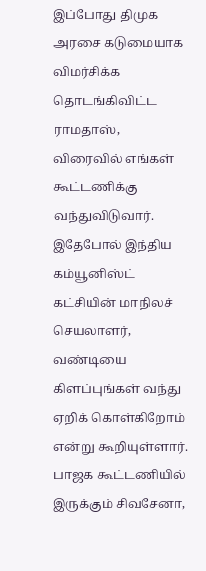இப்போது திமுக அரசை கடுமையாக விமர்சிக்க தொடங்கிவிட்ட ராமதாஸ், விரைவில் எங்கள் கூட்டணிக்கு வந்துவிடுவார்.
இதேபோல் இந்திய கம்யூனிஸ்ட் கட்சியின் மாநிலச் செயலாளர், வண்டியை கிளப்புங்கள் வந்து ஏறிக் கொள்கிறோம் என்று கூறியுள்ளார்.
பாஜக கூட்டணியில் இருக்கும் சிவசேனா,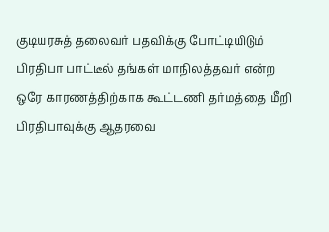குடியரசுத் தலைவர் பதவிக்கு போட்டியிடும் பிரதிபா பாட்டீல் தங்கள் மாநிலத்தவர் என்ற ஒரே காரணத்திற்காக கூட்டணி தர்மத்தை மீறி பிரதிபாவுக்கு ஆதரவை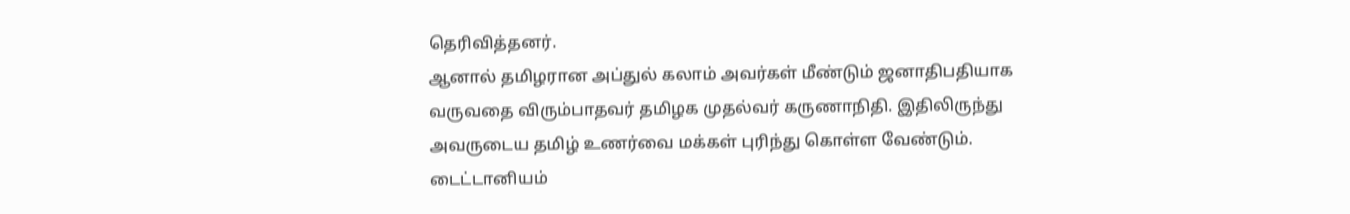தெரிவித்தனர்.
ஆனால் தமிழரான அப்துல் கலாம் அவர்கள் மீண்டும் ஜனாதிபதியாக வருவதை விரும்பாதவர் தமிழக முதல்வர் கருணாநிதி. இதிலிருந்து அவருடைய தமிழ் உணர்வை மக்கள் புரிந்து கொள்ள வேண்டும்.
டைட்டானியம்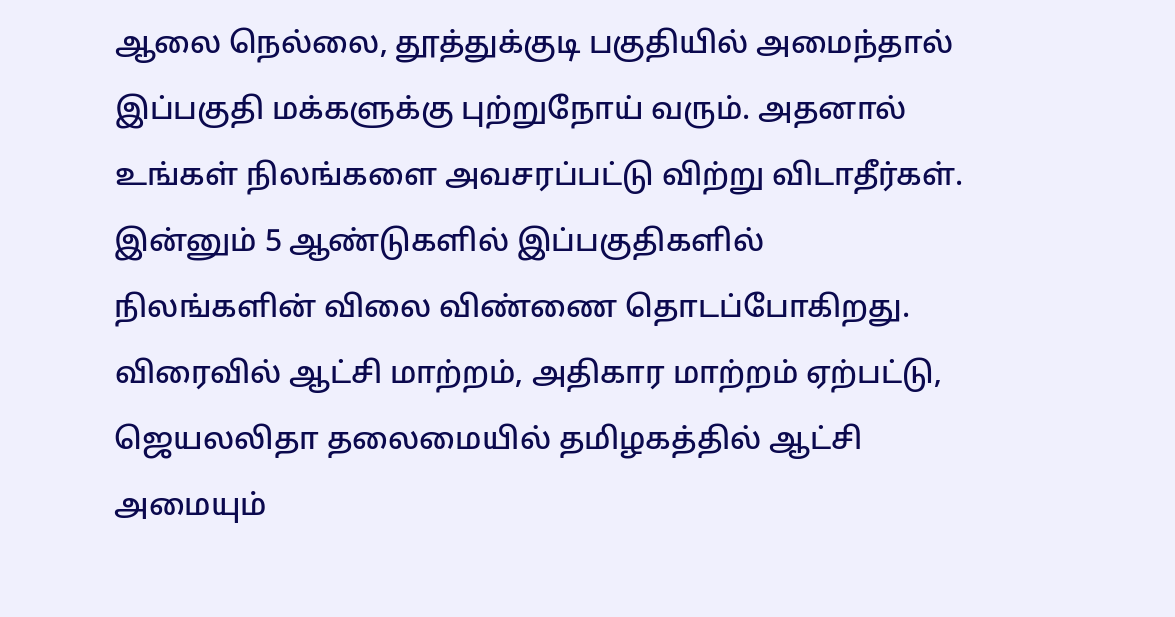ஆலை நெல்லை, தூத்துக்குடி பகுதியில் அமைந்தால் இப்பகுதி மக்களுக்கு புற்றுநோய் வரும். அதனால் உங்கள் நிலங்களை அவசரப்பட்டு விற்று விடாதீர்கள். இன்னும் 5 ஆண்டுகளில் இப்பகுதிகளில் நிலங்களின் விலை விண்ணை தொடப்போகிறது.
விரைவில் ஆட்சி மாற்றம், அதிகார மாற்றம் ஏற்பட்டு, ஜெயலலிதா தலைமையில் தமிழகத்தில் ஆட்சி அமையும்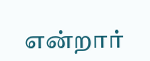என்றார்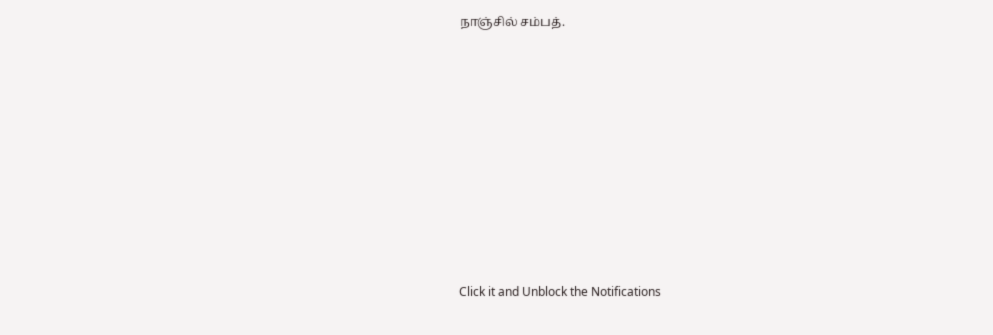நாஞ்சில் சம்பத்.












Click it and Unblock the Notifications